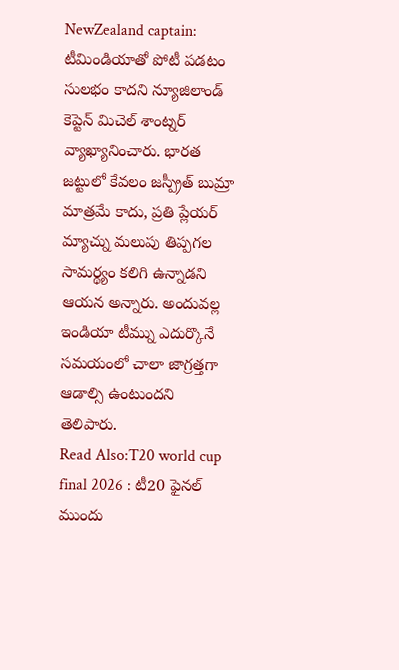NewZealand captain: టీమిండియాతో పోటీ పడటం సులభం కాదని న్యూజిలాండ్ కెప్టెన్ మిచెల్ శాంట్నర్ వ్యాఖ్యానించారు. భారత జట్టులో కేవలం జస్ప్రీత్ బుమ్రా మాత్రమే కాదు, ప్రతి ప్లేయర్ మ్యాచ్ను మలుపు తిప్పగల సామర్థ్యం కలిగి ఉన్నాడని ఆయన అన్నారు. అందువల్ల ఇండియా టీమ్ను ఎదుర్కొనే సమయంలో చాలా జాగ్రత్తగా ఆడాల్సి ఉంటుందని తెలిపారు.
Read Also:T20 world cup final 2026 : టీ20 ఫైనల్ ముందు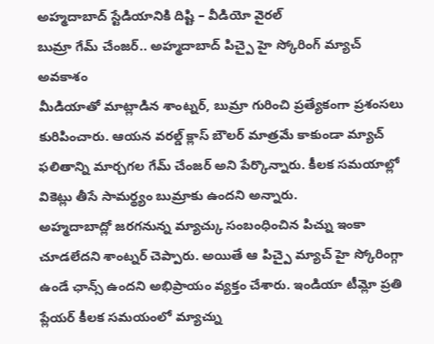అహ్మదాబాద్ స్టేడియానికి దిష్టి – వీడియో వైరల్
బుమ్రా గేమ్ చేంజర్.. అహ్మదాబాద్ పిచ్పై హై స్కోరింగ్ మ్యాచ్ అవకాశం
మీడియాతో మాట్లాడిన శాంట్నర్, బుమ్రా గురించి ప్రత్యేకంగా ప్రశంసలు కురిపించారు. ఆయన వరల్డ్ క్లాస్ బౌలర్ మాత్రమే కాకుండా మ్యాచ్ ఫలితాన్ని మార్చగల గేమ్ చేంజర్ అని పేర్కొన్నారు. కీలక సమయాల్లో వికెట్లు తీసే సామర్థ్యం బుమ్రాకు ఉందని అన్నారు.
అహ్మదాబాద్లో జరగనున్న మ్యాచ్కు సంబంధించిన పిచ్ను ఇంకా చూడలేదని శాంట్నర్ చెప్పారు. అయితే ఆ పిచ్పై మ్యాచ్ హై స్కోరింగ్గా ఉండే ఛాన్స్ ఉందని అభిప్రాయం వ్యక్తం చేశారు. ఇండియా టీమ్లో ప్రతి ప్లేయర్ కీలక సమయంలో మ్యాచ్ను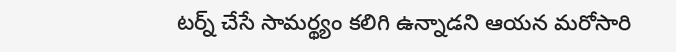టర్న్ చేసే సామర్థ్యం కలిగి ఉన్నాడని ఆయన మరోసారి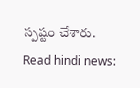స్పష్టం చేశారు.
Read hindi news: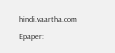hindi.vaartha.com
Epaper: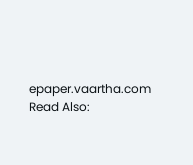epaper.vaartha.com
Read Also: